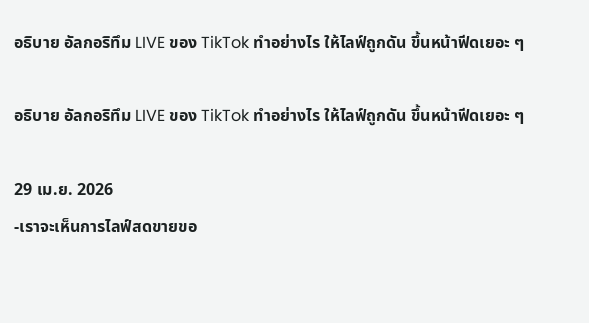อธิบาย อัลกอริทึม LIVE ของ TikTok ทำอย่างไร ให้ไลฟ์ถูกดัน ขึ้นหน้าฟีดเยอะ ๆ

อธิบาย อัลกอริทึม LIVE ของ TikTok ทำอย่างไร ให้ไลฟ์ถูกดัน ขึ้นหน้าฟีดเยอะ ๆ

29 เม.ย. 2026
-เราจะเห็นการไลฟ์สดขายขอ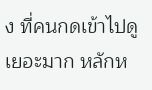ง ที่คนกดเข้าไปดูเยอะมาก หลักห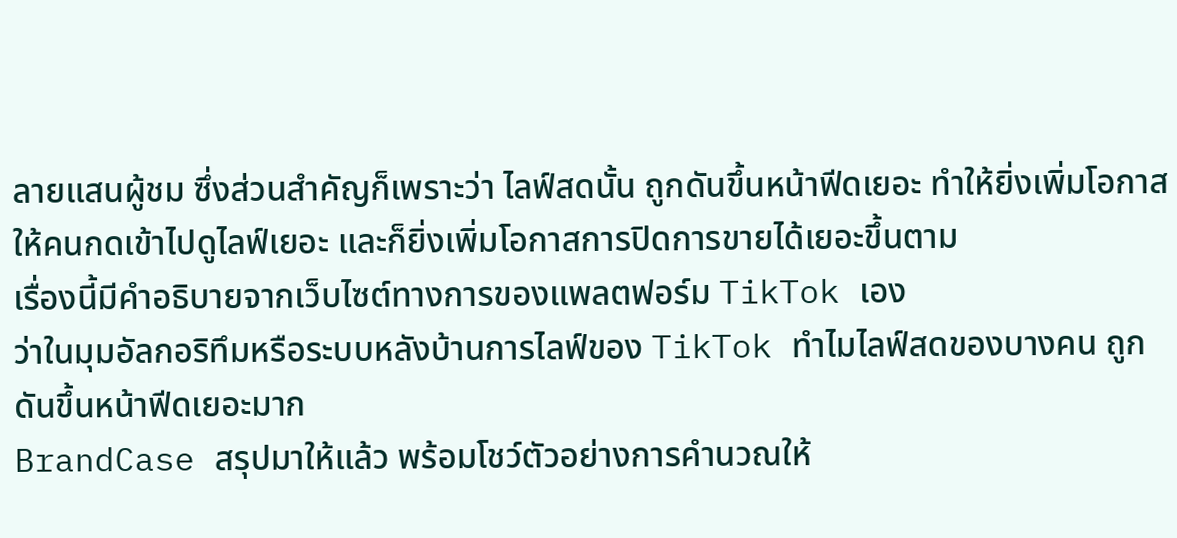ลายแสนผู้ชม ซึ่งส่วนสำคัญก็เพราะว่า ไลฟ์สดนั้น ถูกดันขึ้นหน้าฟีดเยอะ ทำให้ยิ่งเพิ่มโอกาสให้คนกดเข้าไปดูไลฟ์เยอะ และก็ยิ่งเพิ่มโอกาสการปิดการขายได้เยอะขึ้นตาม
เรื่องนี้มีคำอธิบายจากเว็บไซต์ทางการของแพลตฟอร์ม TikTok เอง
ว่าในมุมอัลกอริทึมหรือระบบหลังบ้านการไลฟ์ของ TikTok ทำไมไลฟ์สดของบางคน ถูกดันขึ้นหน้าฟีดเยอะมาก
BrandCase สรุปมาให้แล้ว พร้อมโชว์ตัวอย่างการคำนวณให้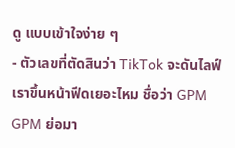ดู แบบเข้าใจง่าย ๆ
- ตัวเลขที่ตัดสินว่า TikTok จะดันไลฟ์เราขึ้นหน้าฟีดเยอะไหม ชื่อว่า GPM
GPM ย่อมา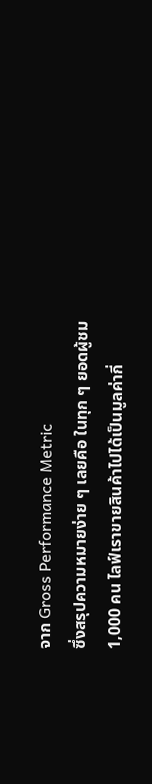จาก Gross Performance Metric
ซึ่งสรุปความหมายง่าย ๆ เลยคือ ในทุก ๆ ยอดผู้ชม 1,000 คน ไลฟ์เราขายสินค้าไปได้เป็นมูลค่ากี่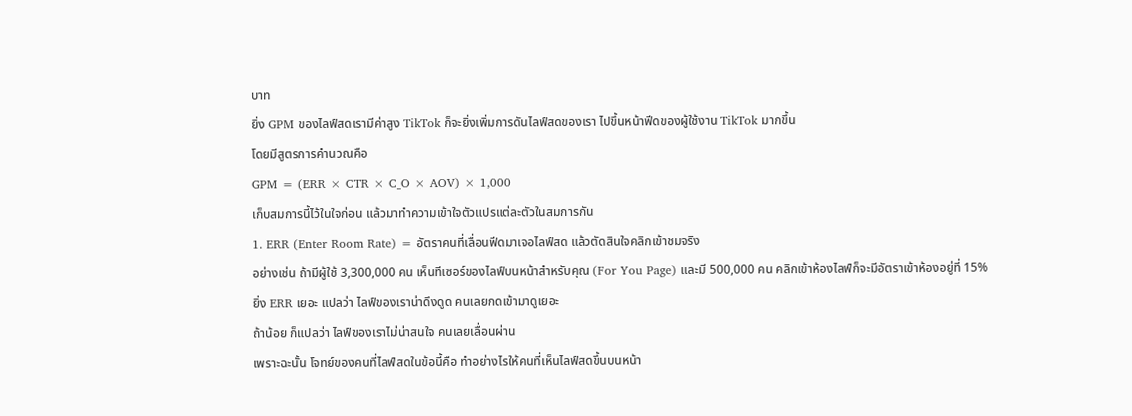บาท
ยิ่ง GPM ของไลฟ์สดเรามีค่าสูง TikTok ก็จะยิ่งเพิ่มการดันไลฟ์สดของเรา ไปขึ้นหน้าฟีดของผู้ใช้งาน TikTok มากขึ้น
โดยมีสูตรการคำนวณคือ
GPM = (ERR × CTR × C_O × AOV) × 1,000
เก็บสมการนี้ไว้ในใจก่อน แล้วมาทำความเข้าใจตัวแปรแต่ละตัวในสมการกัน
1. ERR (Enter Room Rate) = อัตราคนที่เลื่อนฟีดมาเจอไลฟ์สด แล้วตัดสินใจคลิกเข้าชมจริง
อย่างเช่น ถ้ามีผู้ใช้ 3,300,000 คน เห็นทีเซอร์ของไลฟ์บนหน้าสำหรับคุณ (For You Page) และมี 500,000 คน คลิกเข้าห้องไลฟ์ก็จะมีอัตราเข้าห้องอยู่ที่ 15%
ยิ่ง ERR เยอะ แปลว่า ไลฟ์ของเราน่าดึงดูด คนเลยกดเข้ามาดูเยอะ
ถ้าน้อย ก็แปลว่า ไลฟ์ของเราไม่น่าสนใจ คนเลยเลื่อนผ่าน
เพราะฉะนั้น โจทย์ของคนที่ไลฟ์สดในข้อนี้คือ ทำอย่างไรให้คนที่เห็นไลฟ์สดขึ้นบนหน้า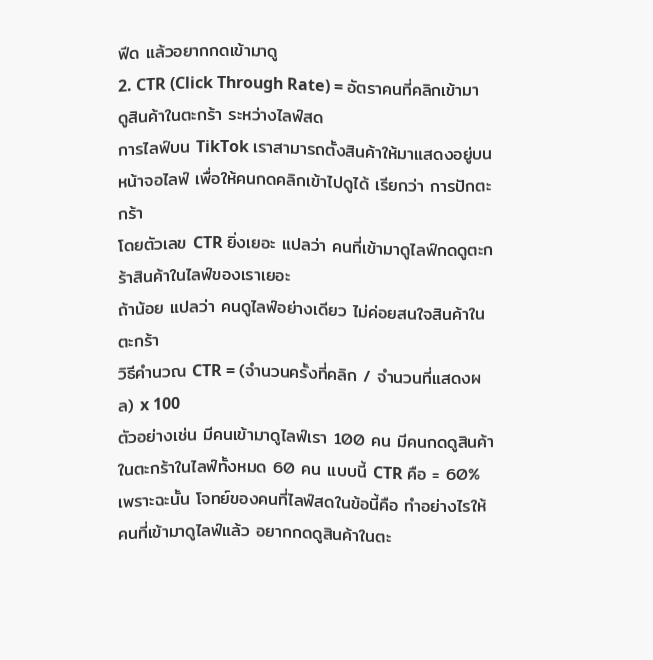ฟีด แล้วอยากกดเข้ามาดู
2. CTR (Click Through Rate) = อัตราคนที่คลิกเข้ามาดูสินค้าในตะกร้า ระหว่างไลฟ์สด
การไลฟ์บน TikTok เราสามารถตั้งสินค้าให้มาแสดงอยู่บนหน้าจอไลฟ์ เพื่อให้คนกดคลิกเข้าไปดูได้ เรียกว่า การปักตะกร้า
โดยตัวเลข CTR ยิ่งเยอะ แปลว่า คนที่เข้ามาดูไลฟ์กดดูตะกร้าสินค้าในไลฟ์ของเราเยอะ
ถ้าน้อย แปลว่า คนดูไลฟ์อย่างเดียว ไม่ค่อยสนใจสินค้าในตะกร้า
วิธีคำนวณ CTR = (จำนวนครั้งที่คลิก / จำนวนที่แสดงผล) x 100
ตัวอย่างเช่น มีคนเข้ามาดูไลฟ์เรา 100 คน มีคนกดดูสินค้าในตะกร้าในไลฟ์ทั้งหมด 60 คน แบบนี้ CTR คือ = 60%
เพราะฉะนั้น โจทย์ของคนที่ไลฟ์สดในข้อนี้คือ ทำอย่างไรให้คนที่เข้ามาดูไลฟ์แล้ว อยากกดดูสินค้าในตะ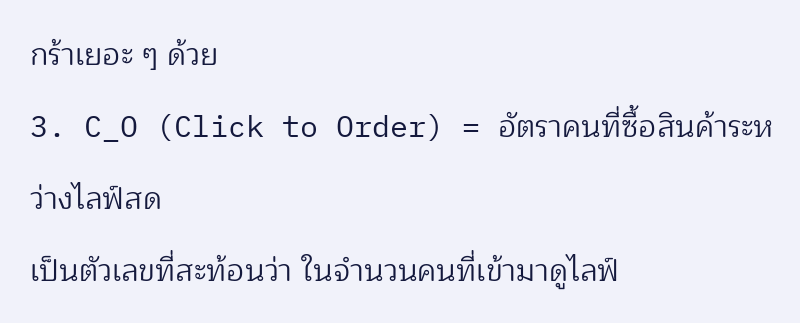กร้าเยอะ ๆ ด้วย
3. C_O (Click to Order) = อัตราคนที่ซื้อสินค้าระหว่างไลฟ์สด
เป็นตัวเลขที่สะท้อนว่า ในจำนวนคนที่เข้ามาดูไลฟ์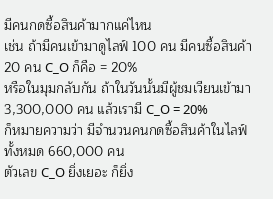มีคนกดซื้อสินค้ามากแค่ไหน
เช่น ถ้ามีคนเข้ามาดูไลฟ์ 100 คน มีคนซื้อสินค้า 20 คน C_O ก็คือ = 20%
หรือในมุมกลับกัน ถ้าในวันนั้นมีผู้ชมเวียนเข้ามา 3,300,000 คน แล้วเรามี C_O = 20%
ก็หมายความว่า มีจำนวนคนกดซื้อสินค้าในไลฟ์ทั้งหมด 660,000 คน
ตัวเลข C_O ยิ่งเยอะ ก็ยิ่ง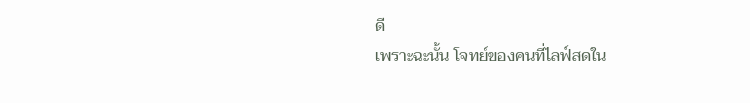ดี
เพราะฉะนั้น โจทย์ของคนที่ไลฟ์สดใน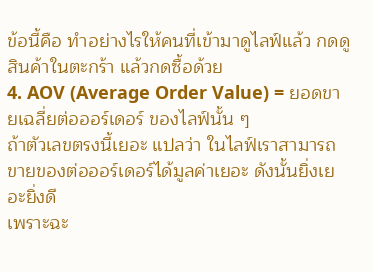ข้อนี้คือ ทำอย่างไรให้คนที่เข้ามาดูไลฟ์แล้ว กดดูสินค้าในตะกร้า แล้วกดซื้อด้วย
4. AOV (Average Order Value) = ยอดขายเฉลี่ยต่อออร์เดอร์ ของไลฟ์นั้น ๆ
ถ้าตัวเลขตรงนี้เยอะ แปลว่า ในไลฟ์เราสามารถขายของต่อออร์เดอร์ได้มูลค่าเยอะ ดังนั้นยิ่งเยอะยิ่งดี
เพราะฉะ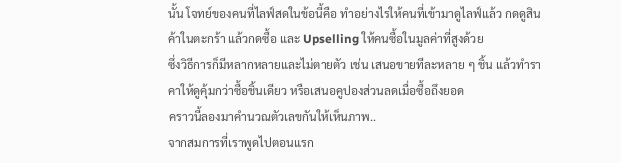นั้น โจทย์ของคนที่ไลฟ์สดในข้อนี้คือ ทำอย่างไรให้คนที่เข้ามาดูไลฟ์แล้ว กดดูสินค้าในตะกร้า แล้วกดซื้อ และ Upselling ให้คนซื้อในมูลค่าที่สูงด้วย
ซึ่งวิธีการก็มีหลากหลายและไม่ตายตัว เช่น เสนอขายทีละหลาย ๆ ชิ้น แล้วทำราคาให้ดูคุ้มกว่าซื้อชิ้นเดียว หรือเสนอคูปองส่วนลดเมื่อซื้อถึงยอด
คราวนี้ลองมาคำนวณตัวเลขกันให้เห็นภาพ..
จากสมการที่เราพูดไปตอนแรก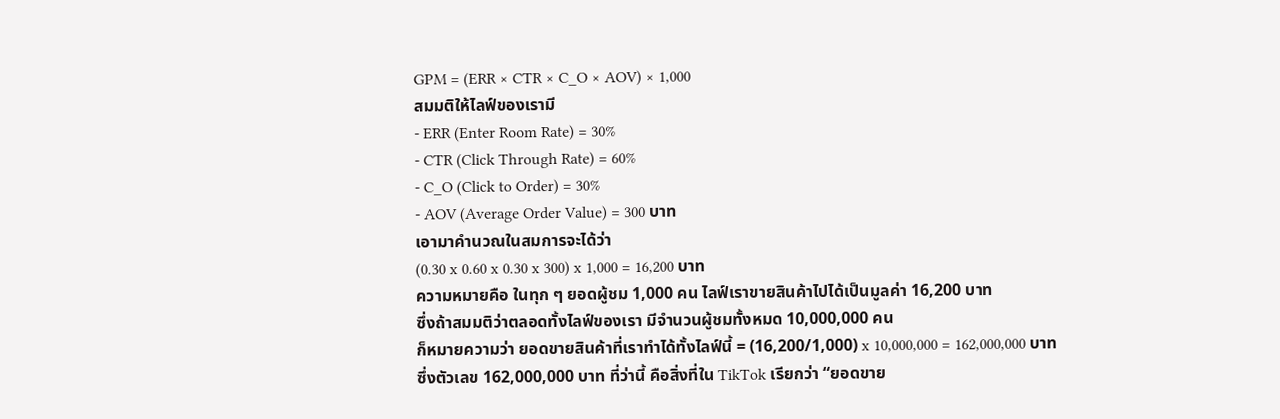GPM = (ERR × CTR × C_O × AOV) × 1,000
สมมติให้ไลฟ์ของเรามี
- ERR (Enter Room Rate) = 30%
- CTR (Click Through Rate) = 60%
- C_O (Click to Order) = 30%
- AOV (Average Order Value) = 300 บาท
เอามาคำนวณในสมการจะได้ว่า
(0.30 x 0.60 x 0.30 x 300) x 1,000 = 16,200 บาท
ความหมายคือ ในทุก ๆ ยอดผู้ชม 1,000 คน ไลฟ์เราขายสินค้าไปได้เป็นมูลค่า 16,200 บาท
ซึ่งถ้าสมมติว่าตลอดทั้งไลฟ์ของเรา มีจำนวนผู้ชมทั้งหมด 10,000,000 คน
ก็หมายความว่า ยอดขายสินค้าที่เราทำได้ทั้งไลฟ์นี้ = (16,200/1,000) x 10,000,000 = 162,000,000 บาท
ซึ่งตัวเลข 162,000,000 บาท ที่ว่านี้ คือสิ่งที่ใน TikTok เรียกว่า “ยอดขาย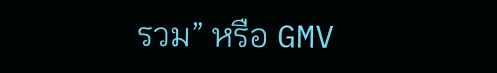รวม” หรือ GMV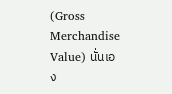(Gross Merchandise Value) นั่นเอง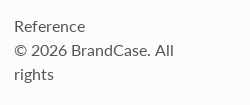Reference
© 2026 BrandCase. All rights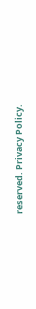reserved. Privacy Policy.